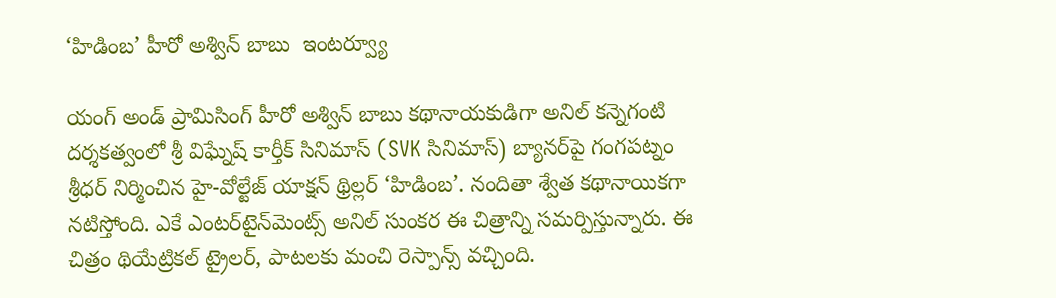‘హిడింబ’ హీరో అశ్విన్ బాబు  ఇంటర్వ్యూ

యంగ్ అండ్ ప్రామిసింగ్ హీరో అశ్విన్ బాబు కథానాయకుడిగా అనిల్ కన్నెగంటి దర్శకత్వంలో శ్రీ విఘ్నేష్ కార్తీక్ సినిమాస్ (SVK సినిమాస్) బ్యానర్‌పై గంగపట్నం శ్రీధర్ నిర్మించిన హై-వోల్టేజ్ యాక్షన్ థ్రిల్లర్ ‘హిడింబ’. నందితా శ్వేత కథానాయికగా నటిస్తోంది. ఎకే ఎంటర్‌టైన్‌మెంట్స్ అనిల్ సుంకర ఈ చిత్రాన్ని సమర్పిస్తున్నారు. ఈ చిత్రం థియేట్రికల్ ట్రైలర్‌, పాటలకు మంచి రెస్పాన్స్ వచ్చింది.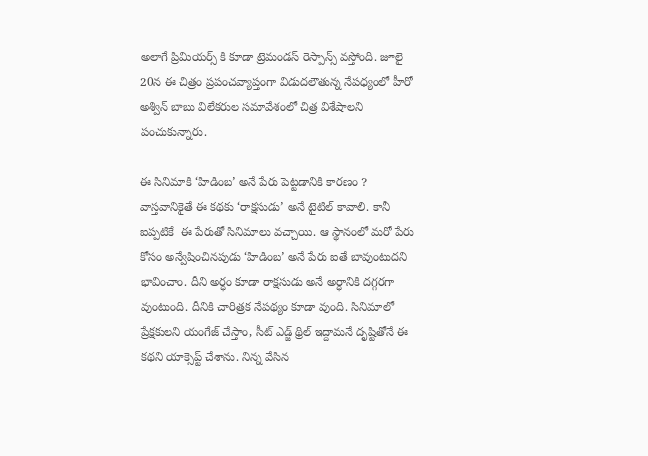అలాగే ప్రిమియర్స్ కి కూడా ట్రెమండస్ రెస్పాన్స్ వస్తోంది. జూలై 20న ఈ చిత్రం ప్రపంచవ్యాప్తంగా విడుదలౌతున్న నేపధ్యంలో హీరో అశ్విన్ బాబు విలేకరుల సమావేశంలో చిత్ర విశేషాలని పంచుకున్నారు.

ఈ సినిమాకి ‘హిడింబ’ అనే పేరు పెట్టడానికి కారణం ?
వాస్తవానికైతే ఈ కథకు ‘రాక్షసుడు’ అనే టైటిల్ కావాలి. కానీ ఐప్పటికే  ఈ పేరుతో సినిమాలు వచ్చాయి. ఆ స్థానంలో మరో పేరు కోసం అన్వేషించినపుడు ‘హిడింబ’ అనే పేరు ఐతే బావుంటుదని భావించాం. దీని అర్ధం కూడా రాక్షసుడు అనే అర్ధానికి దగ్గరగా వుంటుంది. దీనికి చారిత్రక నేపథ్యం కూడా వుంది. సినిమాలో ప్రేక్షకులని యంగేజ్ చేస్తాం, సీట్ ఎడ్జ్ థ్రిల్ ఇద్దామనే దృష్టితోనే ఈ కథని యాక్సెప్ట్ చేశాను. నిన్న వేసిన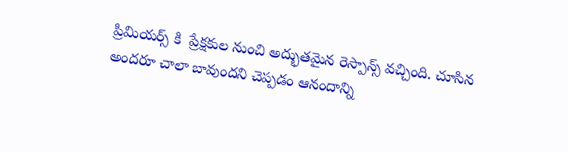ప్రిమియర్స్ కి  ప్రేక్షకుల నుంచి అద్భుతమైన రెస్పాన్స్ వచ్చింది. చూసిన అందరూ చాలా బావుందని చెప్పడం ఆనందాన్ని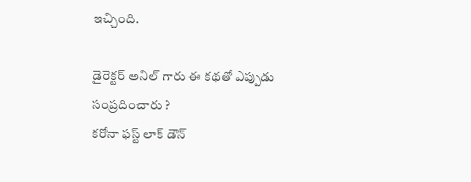ఇచ్చింది.

డైరెక్టర్ అనిల్ గారు ఈ కథతో ఎప్పుడు సంప్రదించారు ?
కరోనా ఫస్ట్ లాక్ డౌన్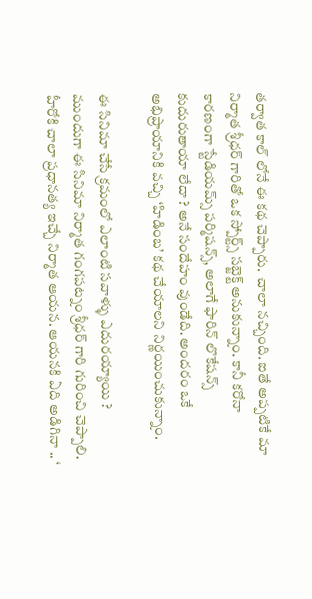తర్వాత కాల్ లోనే ఈ కథ చెప్పారు.  చాలా నచ్చింది. ఐతే అప్పటికే మా నిర్మాత శ్రీధర్ గారితో ఒక స్పోర్ట్స్ సబ్జెక్ట్ అనుకున్నాం. కానీ కరోనా కారణంగా స్టేడియమ్స్ పర్మిషన్స్, అలాగే ఫారిన్ లొకేషన్స్ కుదురుతాయా లేదా ? అనే సందేహం వుండేది. అందరం ఒకే అభిప్రాయానికి వచ్చి ‘హిడింబ’ కథ చేయాలని నిర్ణయించుకున్నాం.

ఈ సినిమా చేసే క్రమంలో ఎలాంటి సవాళ్ళు ఎదురయ్యాయి ?
ముందుగా ఈ సినిమా నిర్మాత గంగపట్నం శ్రీధర్ గారి గురించి చెప్పాలి. హీరోకి చాలా ప్రధానత్య ఇచ్చే నిర్మాత ఆయన. ఆయనకి ఏది అడిగినా .. ‘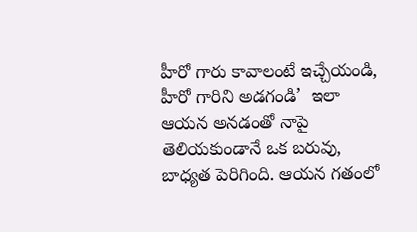హీరో గారు కావాలంటే ఇచ్చేయండి, హీరో గారిని అడగండి’  ఇలా ఆయన అనడంతో నాపై తెలియకుండానే ఒక బరువు, బాధ్యత పెరిగింది. ఆయన గతంలో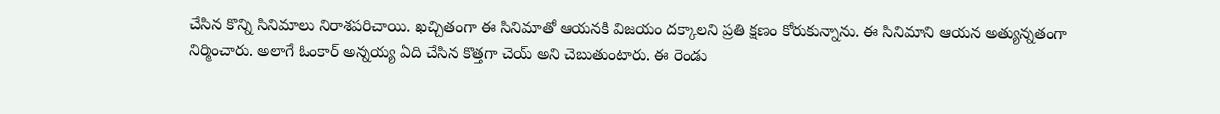చేసిన కొన్ని సినిమాలు నిరాశపరిచాయి. ఖచ్చితంగా ఈ సినిమాతో ఆయనకి విజయం దక్కాలని ప్రతి క్షణం కోరుకున్నాను. ఈ సినిమాని ఆయన అత్యున్నతంగా నిర్మించారు. అలాగే ఓంకార్ అన్నయ్య ఏది చేసిన కొత్తగా చెయ్ అని చెబుతుంటారు. ఈ రెండు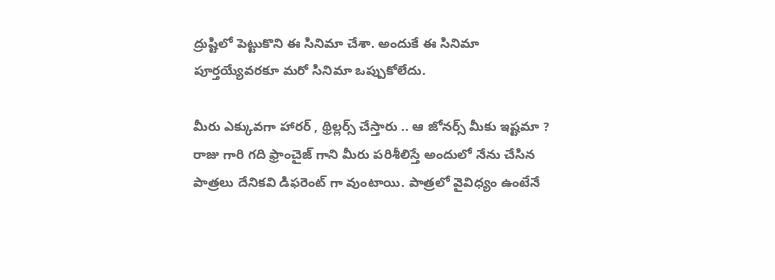ద్రుష్టిలో పెట్టుకొని ఈ సినిమా చేశా. అందుకే ఈ సినిమా పూర్తయ్యేవరకూ మరో సినిమా ఒప్పుకోలేదు.

మీరు ఎక్కువగా హారర్ , థ్రిల్లర్స్ చేస్తారు .. ఆ జోనర్స్ మీకు ఇష్టమా ?
రాజు గారి గది ఫ్రాంచైజ్ గాని మీరు పరిశీలిస్తే అందులో నేను చేసిన పాత్రలు దేనికవి డిఫరెంట్ గా వుంటాయి. పాత్రలో వైవిధ్యం ఉంటేనే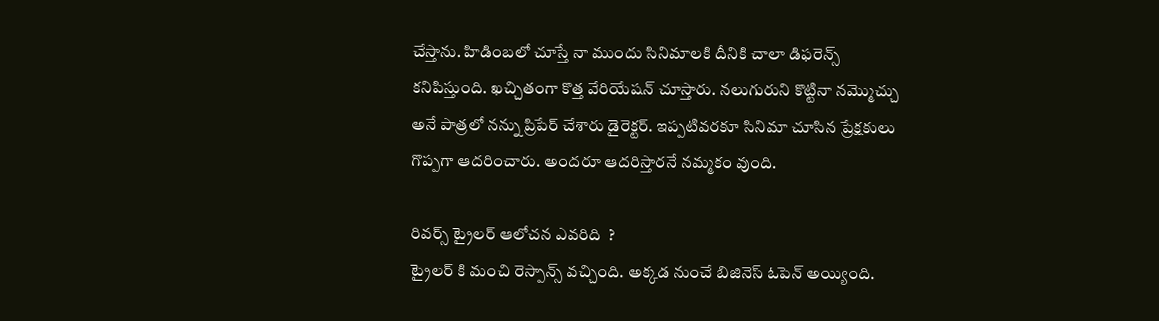చేస్తాను. హిడింబలో చూస్తే నా ముందు సినిమాలకి దీనికి చాలా డిఫరెన్స్ కనిపిస్తుంది. ఖచ్చితంగా కొత్త వేరియేషన్ చూస్తారు. నలుగురుని కొట్టినా నమ్మొచ్చు అనే పాత్రలో నన్ను ప్రిపేర్ చేశారు డైరెక్టర్. ఇప్పటివరకూ సినిమా చూసిన ప్రేక్షకులు గొప్పగా ఆదరించారు. అందరూ ఆదరిస్తారనే నమ్మకం వుంది.

రివర్స్ ట్రైలర్ ఆలోచన ఎవరిది  ?
ట్రైలర్ కి మంచి రెస్పాన్స్ వచ్చింది. అక్కడ నుంచే బిజినెస్ ఓపెన్ అయ్యింది.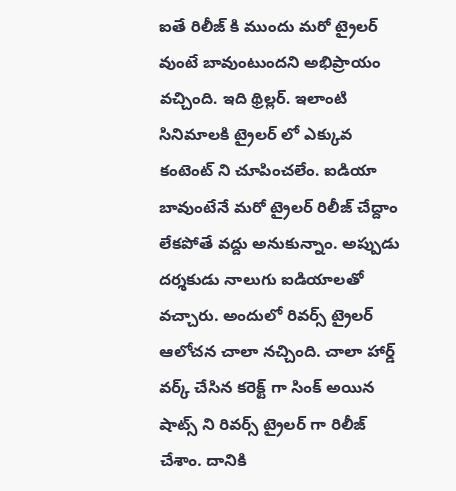ఐతే రిలీజ్ కి ముందు మరో ట్రైలర్ వుంటే బావుంటుందని అభిప్రాయం వచ్చింది. ఇది థ్రిల్లర్. ఇలాంటి సినిమాలకి ట్రైలర్ లో ఎక్కువ కంటెంట్ ని చూపించలేం. ఐడియా బావుంటేనే మరో ట్రైలర్ రిలీజ్ చేద్దాం లేకపోతే వద్దు అనుకున్నాం. అప్పుడు దర్శకుడు నాలుగు ఐడియాలతో వచ్చారు. అందులో రివర్స్ ట్రైలర్ ఆలోచన చాలా నచ్చింది. చాలా హార్డ్ వర్క్ చేసిన కరెక్ట్ గా సింక్ అయిన షాట్స్ ని రివర్స్ ట్రైలర్ గా రిలీజ్ చేశాం. దానికి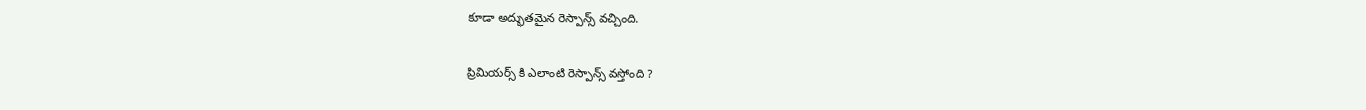కూడా అద్భుతమైన రెస్పాన్స్ వచ్చింది.

ప్రిమియర్స్ కి ఎలాంటి రెస్పాన్స్ వస్తోంది ?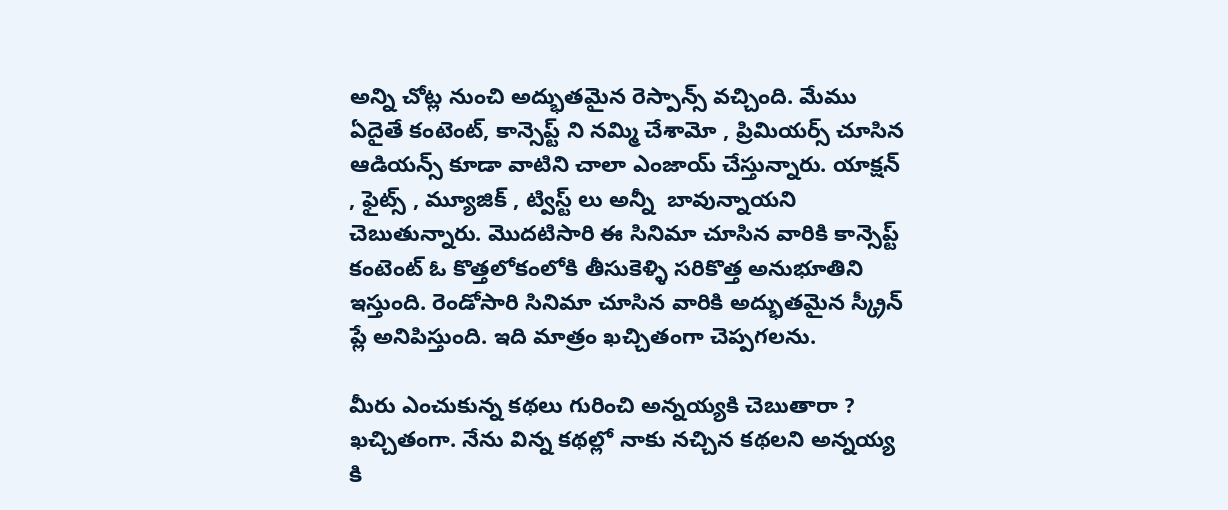అన్ని చోట్ల నుంచి అద్భుతమైన రెస్పాన్స్ వచ్చింది. మేము ఏదైతే కంటెంట్, కాన్సెప్ట్ ని నమ్మి చేశామో , ప్రిమియర్స్ చూసిన ఆడియన్స్ కూడా వాటిని చాలా ఎంజాయ్ చేస్తున్నారు. యాక్షన్ , ఫైట్స్ , మ్యూజిక్ , ట్విస్ట్ లు అన్నీ  బావున్నాయని చెబుతున్నారు. మొదటిసారి ఈ సినిమా చూసిన వారికి కాన్సెప్ట్ కంటెంట్ ఓ కొత్తలోకంలోకి తీసుకెళ్ళి సరికొత్త అనుభూతిని ఇస్తుంది. రెండోసారి సినిమా చూసిన వారికి అద్భుతమైన స్క్రీన్ ప్లే అనిపిస్తుంది. ఇది మాత్రం ఖచ్చితంగా చెప్పగలను.

మీరు ఎంచుకున్న కథలు గురించి అన్నయ్యకి చెబుతారా ?
ఖచ్చితంగా. నేను విన్న కథల్లో నాకు నచ్చిన కథలని అన్నయ్య కి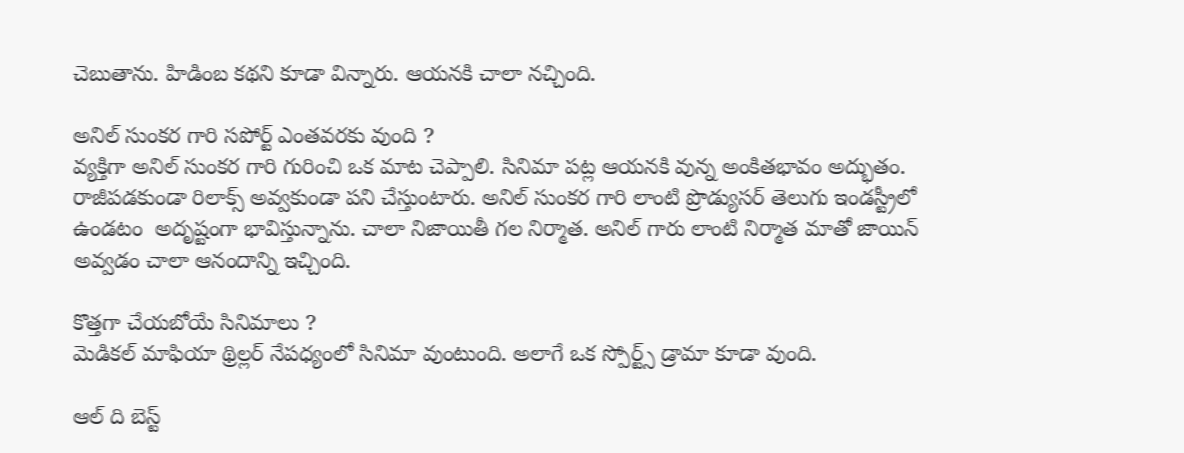చెబుతాను. హిడింబ కథని కూడా విన్నారు. ఆయనకి చాలా నచ్చింది.

అనిల్ సుంకర గారి సపోర్ట్ ఎంతవరకు వుంది ?
వ్యక్తిగా అనిల్ సుంకర గారి గురించి ఒక మాట చెప్పాలి. సినిమా పట్ల ఆయనకి వున్న అంకితభావం అద్భుతం. రాజీపడకుండా రిలాక్స్ అవ్వకుండా పని చేస్తుంటారు. అనిల్ సుంకర గారి లాంటి ప్రొడ్యుసర్ తెలుగు ఇండస్ట్రీలో ఉండటం  అదృష్టంగా భావిస్తున్నాను. చాలా నిజాయితీ గల నిర్మాత. అనిల్ గారు లాంటి నిర్మాత మాతో జాయిన్ అవ్వడం చాలా ఆనందాన్ని ఇచ్చింది.

కొత్తగా చేయబోయే సినిమాలు ?
మెడికల్ మాఫియా థ్రిల్లర్ నేపధ్యంలో సినిమా వుంటుంది. అలాగే ఒక స్పోర్ట్స్ డ్రామా కూడా వుంది.

ఆల్ ది బెస్ట్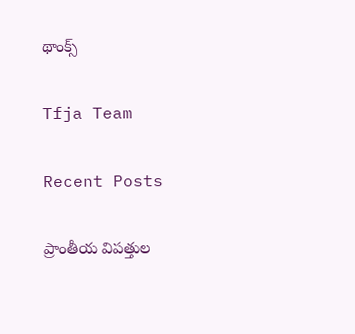థాంక్స్

Tfja Team

Recent Posts

ప్రాంతీయ విపత్తుల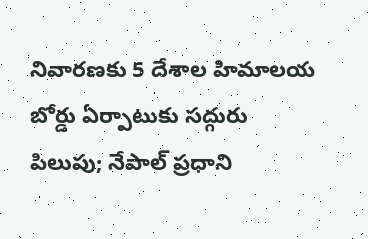నివారణకు 5 దేశాల హిమాలయ బోర్డు ఏర్పాటుకు సద్గురు పిలుపు; నేపాల్ ప్రధాని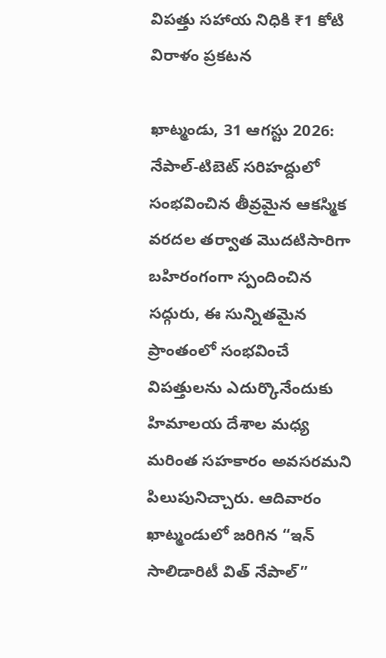విపత్తు సహాయ నిధికి ₹1 కోటి విరాళం ప్రకటన

ఖాట్మండు, 31 ఆగస్టు 2026: నేపాల్-టిబెట్ సరిహద్దులో సంభవించిన తీవ్రమైన ఆకస్మిక వరదల తర్వాత మొదటిసారిగా బహిరంగంగా స్పందించిన సద్గురు, ఈ సున్నితమైన ప్రాంతంలో సంభవించే విపత్తులను ఎదుర్కొనేందుకు హిమాలయ దేశాల మధ్య మరింత సహకారం అవసరమని పిలుపునిచ్చారు. ఆదివారం ఖాట్మండులో జరిగిన “ఇన్ సాలిడారిటీ విత్ నేపాల్”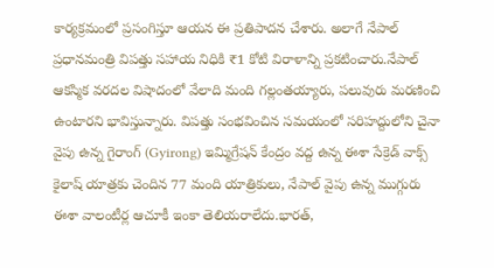కార్యక్రమంలో ప్రసంగిస్తూ ఆయన ఈ ప్రతిపాదన చేశారు. అలాగే నేపాల్ ప్రధానమంత్రి విపత్తు సహాయ నిధికి ₹1 కోటి విరాళాన్ని ప్రకటించారు.నేపాల్ ఆకస్మిక వరదల విషాదంలో వేలాది మంది గల్లంతయ్యారు, పలువురు మరణించి ఉంటారని భావిస్తున్నారు. విపత్తు సంభవించిన సమయంలో సరిహద్దులోని చైనా వైపు ఉన్న గైరాంగ్ (Gyirong) ఇమ్మిగ్రేషన్ కేంద్రం వద్ద ఉన్న ఈశా సేక్రెడ్ వాక్స్ కైలాష్ యాత్రకు చెందిన 77 మంది యాత్రికులు, నేపాల్ వైపు ఉన్న ముగ్గురు ఈశా వాలంటీర్ల ఆచూకీ ఇంకా తెలియరాలేదు.భారత్,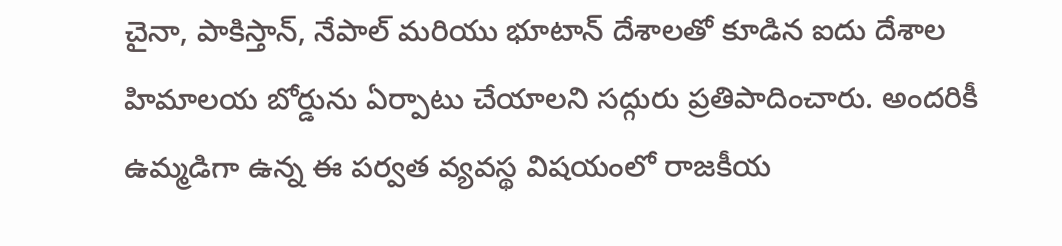చైనా, పాకిస్తాన్, నేపాల్ మరియు భూటాన్ దేశాలతో కూడిన ఐదు దేశాల హిమాలయ బోర్డును ఏర్పాటు చేయాలని సద్గురు ప్రతిపాదించారు. అందరికీ ఉమ్మడిగా ఉన్న ఈ పర్వత వ్యవస్థ విషయంలో రాజకీయ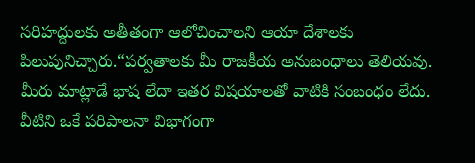సరిహద్దులకు అతీతంగా ఆలోచించాలని ఆయా దేశాలకు పిలుపునిచ్చారు.“పర్వతాలకు మీ రాజకీయ అనుబంధాలు తెలియవు. మీరు మాట్లాడే భాష లేదా ఇతర విషయాలతో వాటికి సంబంధం లేదు. వీటిని ఒకే పరిపాలనా విభాగంగా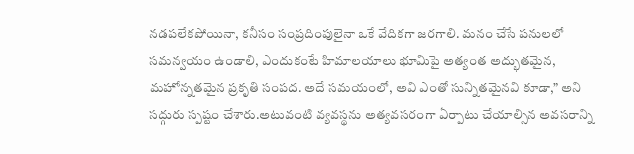నడపలేకపోయినా, కనీసం సంప్రదింపులైనా ఒకే వేదికగా జరగాలి. మనం చేసే పనులలో సమన్వయం ఉండాలి, ఎందుకంటే హిమాలయాలు భూమిపై అత్యంత అద్భుతమైన, మహోన్నతమైన ప్రకృతి సంపద. అదే సమయంలో, అవి ఎంతో సున్నితమైనవి కూడా,” అని సద్గురు స్పష్టం చేశారు.అటువంటి వ్యవస్థను అత్యవసరంగా ఏర్పాటు చేయాల్సిన అవసరాన్ని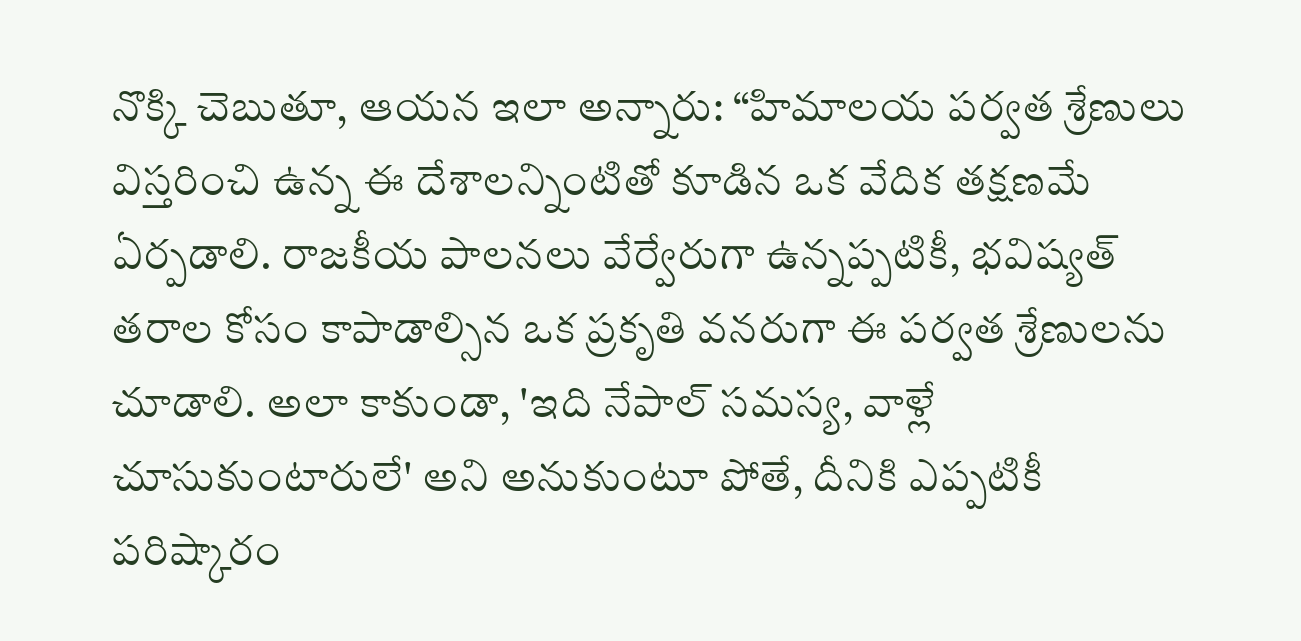నొక్కి చెబుతూ, ఆయన ఇలా అన్నారు: “హిమాలయ పర్వత శ్రేణులు విస్తరించి ఉన్న ఈ దేశాలన్నింటితో కూడిన ఒక వేదిక తక్షణమే ఏర్పడాలి. రాజకీయ పాలనలు వేర్వేరుగా ఉన్నప్పటికీ, భవిష్యత్ తరాల కోసం కాపాడాల్సిన ఒక ప్రకృతి వనరుగా ఈ పర్వత శ్రేణులను చూడాలి. అలా కాకుండా, 'ఇది నేపాల్ సమస్య, వాళ్లే చూసుకుంటారులే' అని అనుకుంటూ పోతే, దీనికి ఎప్పటికీ పరిష్కారం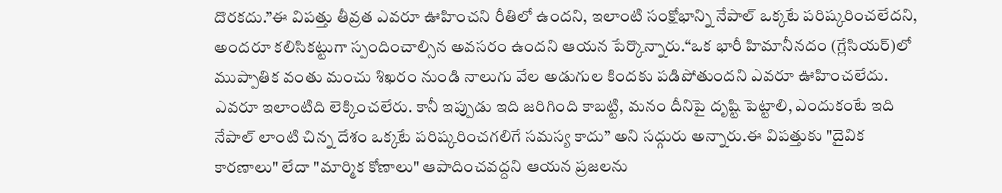దొరకదు.”ఈ విపత్తు తీవ్రత ఎవరూ ఊహించని రీతిలో ఉందని, ఇలాంటి సంక్షోభాన్ని నేపాల్ ఒక్కటే పరిష్కరించలేదని, అందరూ కలిసికట్టుగా స్పందించాల్సిన అవసరం ఉందని ఆయన పేర్కొన్నారు.“ఒక భారీ హిమానీనదం (గ్లేసియర్)లో ముప్పాతిక వంతు మంచు శిఖరం నుండి నాలుగు వేల అడుగుల కిందకు పడిపోతుందని ఎవరూ ఊహించలేదు. ఎవరూ ఇలాంటిది లెక్కించలేరు. కానీ ఇప్పుడు ఇది జరిగింది కాబట్టి, మనం దీనిపై దృష్టి పెట్టాలి, ఎందుకంటే ఇది నేపాల్ లాంటి చిన్న దేశం ఒక్కటే పరిష్కరించగలిగే సమస్య కాదు” అని సద్గురు అన్నారు.ఈ విపత్తుకు "దైవిక కారణాలు" లేదా "మార్మిక కోణాలు" ఆపాదించవద్దని ఆయన ప్రజలను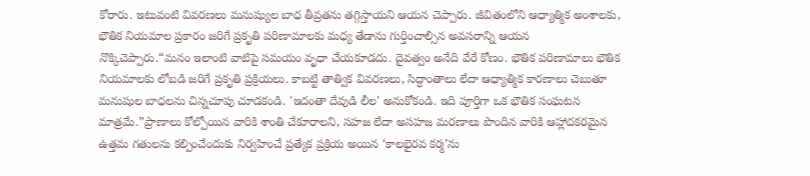కోరారు. ఇటువంటి వివరణలు మనుష్యుల బాధ తీవ్రతను తగ్గిస్తాయని ఆయన చెప్పారు. జీవితంలోని ఆధ్యాత్మిక అంశాలకు, భౌతిక నియమాల ప్రకారం జరిగే ప్రకృతి పరిణామాలకు మధ్య తేడాను గుర్తించాల్సిన అవసరాన్ని ఆయన నొక్కిచెప్పారు.“మనం ఇలాంటి వాటిపై సమయం వృధా చేయకూడదు. దైవత్వం అనేది వేరే కోణం. భౌతిక పరిణామాలు భౌతిక నియమాలకు లోబడి జరిగే ప్రకృతి ప్రక్రియలు. కాబట్టి తాత్విక వివరణలు, సిద్ధాంతాలు లేదా ఆధ్యాత్మిక కారణాలు చెబుతూ మనుషుల బాధలను చిన్నచూపు చూడకండి. 'ఇదంతా దేవుడి లీల' అనుకోకండి. ఇది పూర్తిగా ఒక భౌతిక సంఘటన మాత్రమే.”ప్రాణాలు కోల్పోయిన వారికి శాంతి చేకూరాలని, సహజ లేదా అసహజ మరణాలు పొందిన వారికి ఆహ్లాదకరమైన ఉత్తమ గతులను కల్పించేందుకు నిర్వహించే ప్రత్యేక ప్రక్రియ అయిన ‘కాలభైరవ కర్మ’ను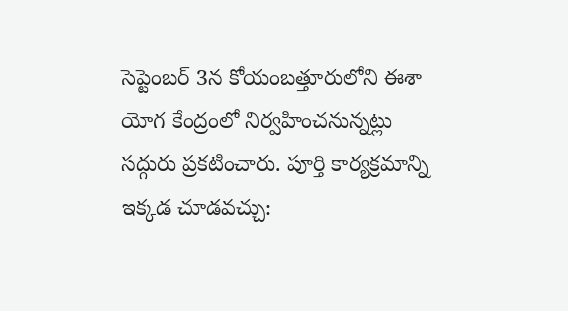సెప్టెంబర్ 3న కోయంబత్తూరులోని ఈశా యోగ కేంద్రంలో నిర్వహించనున్నట్లు సద్గురు ప్రకటించారు. పూర్తి కార్యక్రమాన్ని ఇక్కడ చూడవచ్చు: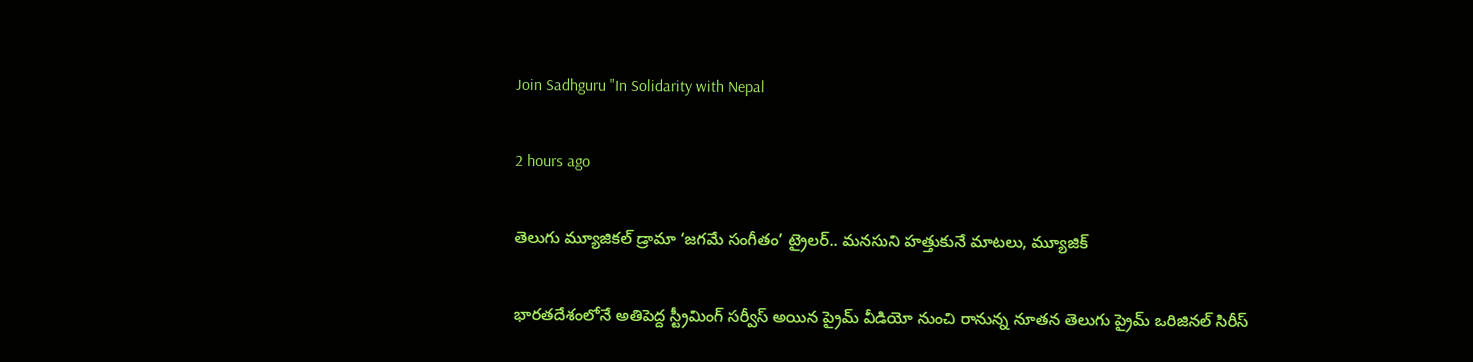Join Sadhguru "In Solidarity with Nepal

2 hours ago

తెలుగు మ్యూజికల్ డ్రామా ‘జగమే సంగీతం’ ట్రైలర్‌.. మనసుని హత్తుకునే మాటలు, మ్యూజిక్

భారతదేశంలోనే అతిపెద్ద స్ట్రీమింగ్ సర్వీస్ అయిన ప్రైమ్ వీడియో నుంచి రానున్న నూతన తెలుగు ప్రైమ్ ఒరిజినల్ సిరీస్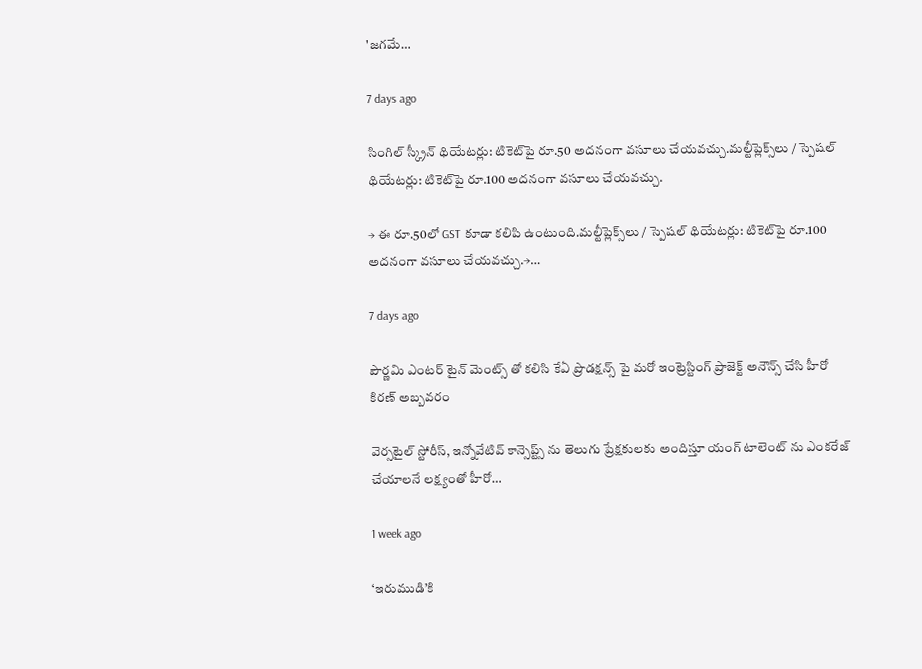'జగమే…

7 days ago

సింగిల్ స్క్రీన్ థియేటర్లు: టికెట్‌పై రూ.50 అదనంగా వసూలు చేయవచ్చు.మల్టీప్లెక్స్‌లు / స్పెషల్ థియేటర్లు: టికెట్‌పై రూ.100 అదనంగా వసూలు చేయవచ్చు.

→ ఈ రూ.50లో GST కూడా కలిపి ఉంటుంది.మల్టీప్లెక్స్‌లు / స్పెషల్ థియేటర్లు: టికెట్‌పై రూ.100 అదనంగా వసూలు చేయవచ్చు.→…

7 days ago

పౌర్ణమి ఎంటర్ టైన్ మెంట్స్ తో కలిసి కేఏ ప్రొడక్షన్స్ పై మరో ఇంట్రెస్టింగ్ ప్రాజెక్ట్ అనౌన్స్ చేసి హీరో కిరణ్ అబ్బవరం

వెర్సటైల్ స్టోరీస్, ఇన్నోవేటివ్ కాన్సెప్ట్స్ ను తెలుగు ప్రేక్షకులకు అందిస్తూ యంగ్ టాలెంట్ ను ఎంకరేజ్ చేయాలనే లక్ష్యంతో హీరో…

1 week ago

‘ఇరుముడి’కి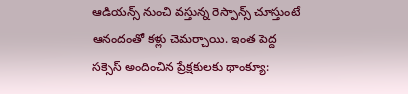ఆడియన్స్ నుంచి వస్తున్న రెస్పాన్స్ చూస్తుంటే ఆనందంతో కళ్లు చెమర్చాయి. ఇంత పెద్ద సక్సెస్ అందించిన ప్రేక్షకులకు థాంక్యూ: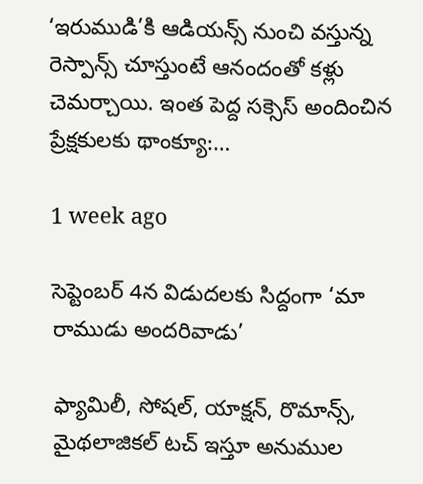‘ఇరుముడి’కి ఆడియన్స్ నుంచి వస్తున్న రెస్పాన్స్ చూస్తుంటే ఆనందంతో కళ్లు చెమర్చాయి. ఇంత పెద్ద సక్సెస్ అందించిన ప్రేక్షకులకు థాంక్యూ:…

1 week ago

సెప్టెంబర్ 4న విడుదలకు సిద్దంగా ‘మా రాముడు అందరివాడు’

ఫ్యామిలీ, సోషల్, యాక్షన్, రొమాన్స్, మైథలాజికల్ టచ్ ఇస్తూ అనుముల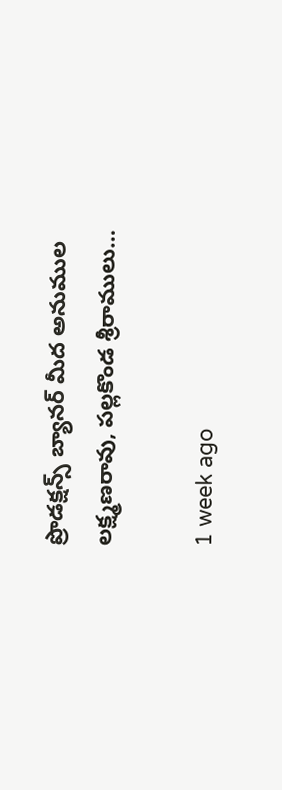ప్రొడక్షన్స్ బ్యానర్ మీద అనుముల లక్ష్మణరావు, పల్లకొండ శ్రీరాములు…

1 week ago